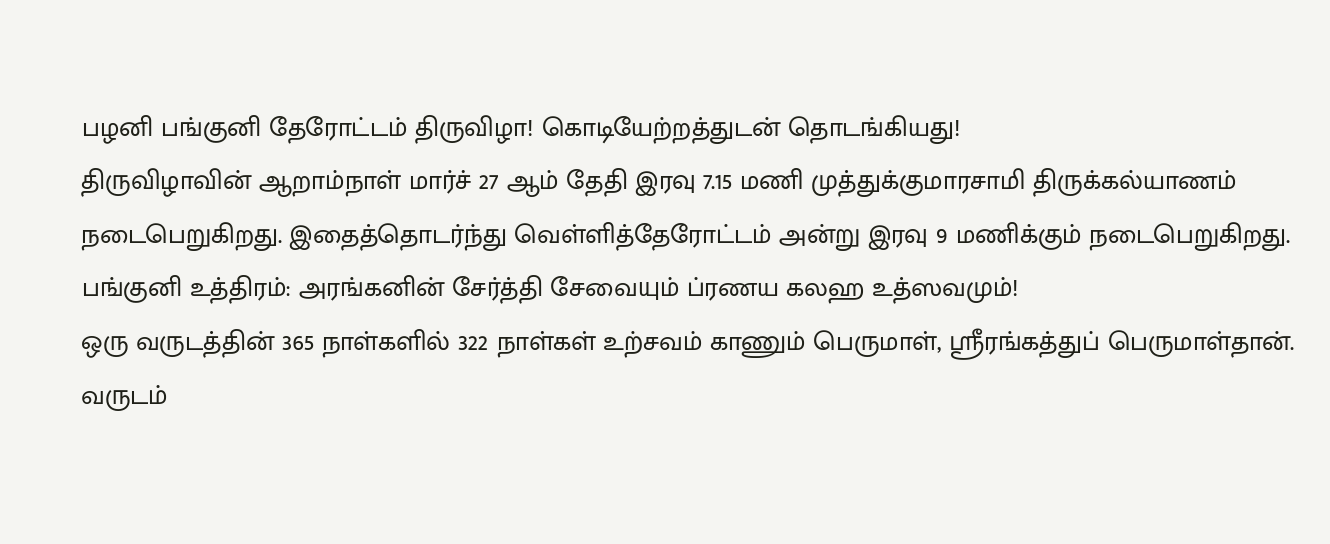பழனி பங்குனி தேரோட்டம் திருவிழா! கொடியேற்றத்துடன் தொடங்கியது!
திருவிழாவின் ஆறாம்நாள் மார்ச் 27 ஆம் தேதி இரவு 7.15 மணி முத்துக்குமாரசாமி திருக்கல்யாணம் நடைபெறுகிறது. இதைத்தொடர்ந்து வெள்ளித்தேரோட்டம் அன்று இரவு 9 மணிக்கும் நடைபெறுகிறது.
பங்குனி உத்திரம்: அரங்கனின் சேர்த்தி சேவையும் ப்ரணய கலஹ உத்ஸவமும்!
ஒரு வருடத்தின் 365 நாள்களில் 322 நாள்கள் உற்சவம் காணும் பெருமாள், ஸ்ரீரங்கத்துப் பெருமாள்தான். வருடம்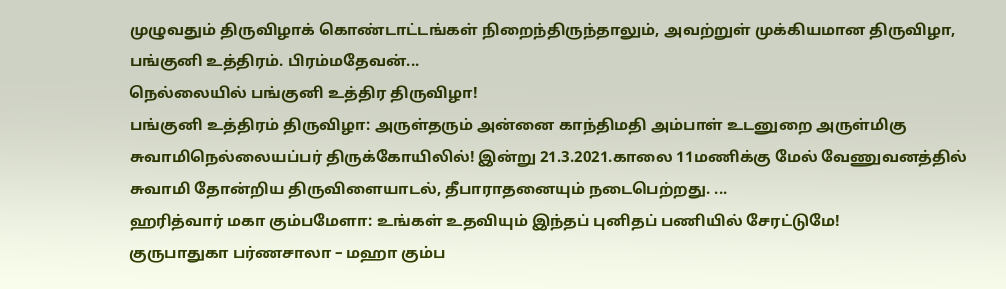முழுவதும் திருவிழாக் கொண்டாட்டங்கள் நிறைந்திருந்தாலும், அவற்றுள் முக்கியமான திருவிழா, பங்குனி உத்திரம். பிரம்மதேவன்...
நெல்லையில் பங்குனி உத்திர திருவிழா!
பங்குனி உத்திரம் திருவிழா: அருள்தரும் அன்னை காந்திமதி அம்பாள் உடனுறை அருள்மிகு சுவாமிநெல்லையப்பர் திருக்கோயிலில்! இன்று 21.3.2021.காலை 11மணிக்கு மேல் வேணுவனத்தில் சுவாமி தோன்றிய திருவிளையாடல், தீபாராதனையும் நடைபெற்றது. ...
ஹரித்வார் மகா கும்பமேளா: உங்கள் உதவியும் இந்தப் புனிதப் பணியில் சேரட்டுமே!
குருபாதுகா பர்ணசாலா – மஹா கும்ப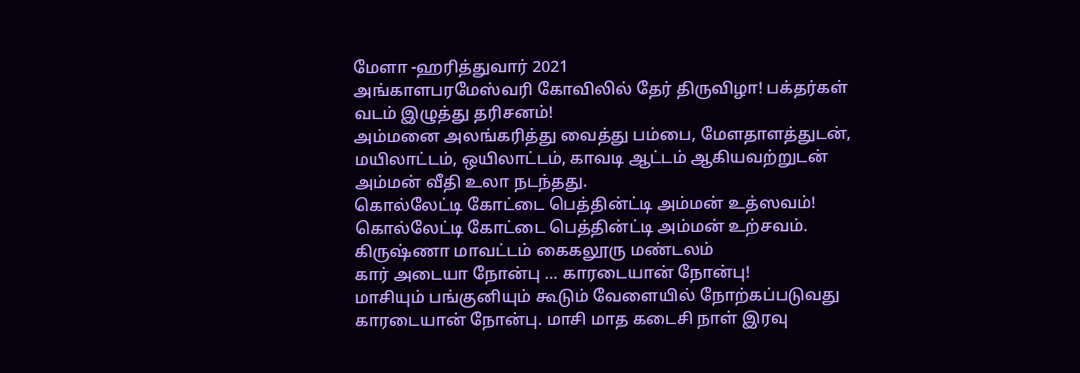மேளா -ஹரித்துவார் 2021
அங்காளபரமேஸ்வரி கோவிலில் தேர் திருவிழா! பக்தர்கள் வடம் இழுத்து தரிசனம்!
அம்மனை அலங்கரித்து வைத்து பம்பை, மேளதாளத்துடன், மயிலாட்டம், ஒயிலாட்டம், காவடி ஆட்டம் ஆகியவற்றுடன் அம்மன் வீதி உலா நடந்தது.
கொல்லேட்டி கோட்டை பெத்தின்ட்டி அம்மன் உத்ஸவம்!
கொல்லேட்டி கோட்டை பெத்தின்ட்டி அம்மன் உற்சவம்.
கிருஷ்ணா மாவட்டம் கைகலூரு மண்டலம்
கார் அடையா நோன்பு … காரடையான் நோன்பு!
மாசியும் பங்குனியும் கூடும் வேளையில் நோற்கப்படுவது காரடையான் நோன்பு. மாசி மாத கடைசி நாள் இரவு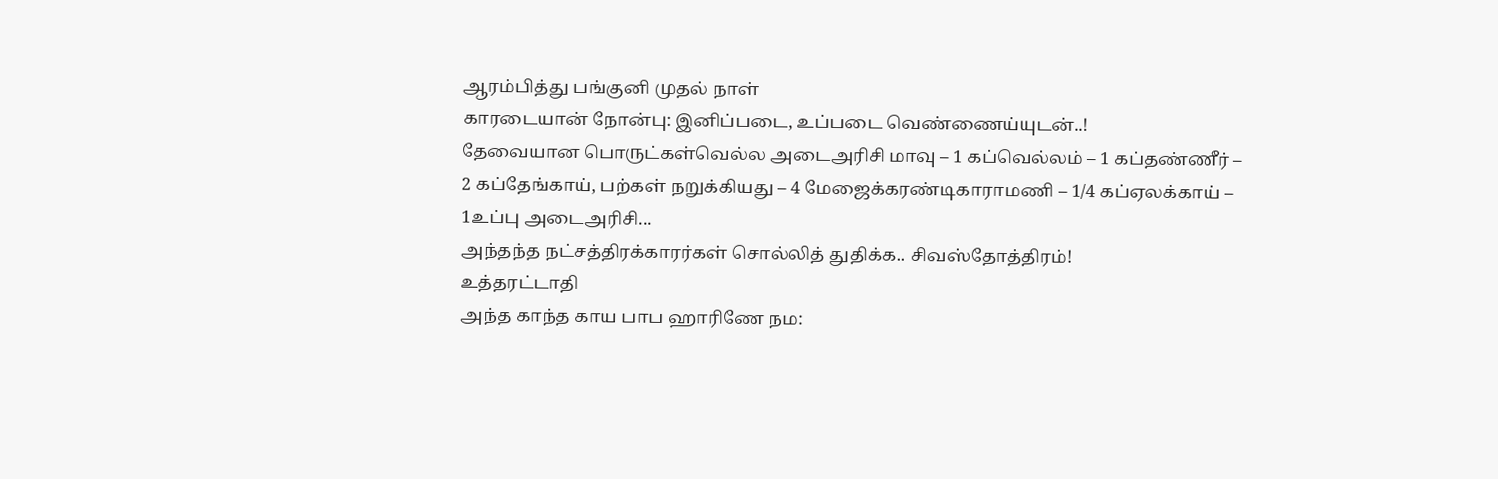ஆரம்பித்து பங்குனி முதல் நாள்
காரடையான் நோன்பு: இனிப்படை, உப்படை வெண்ணைய்யுடன்..!
தேவையான பொருட்கள்வெல்ல அடைஅரிசி மாவு – 1 கப்வெல்லம் – 1 கப்தண்ணீர் – 2 கப்தேங்காய், பற்கள் நறுக்கியது – 4 மேஜைக்கரண்டிகாராமணி – 1/4 கப்ஏலக்காய் – 1உப்பு அடைஅரிசி...
அந்தந்த நட்சத்திரக்காரர்கள் சொல்லித் துதிக்க.. சிவஸ்தோத்திரம்!
உத்தரட்டாதி
அந்த காந்த காய பாப ஹாரிணே நம: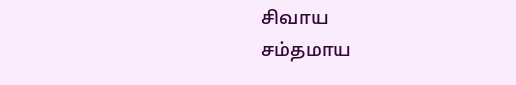சிவாய
சம்தமாய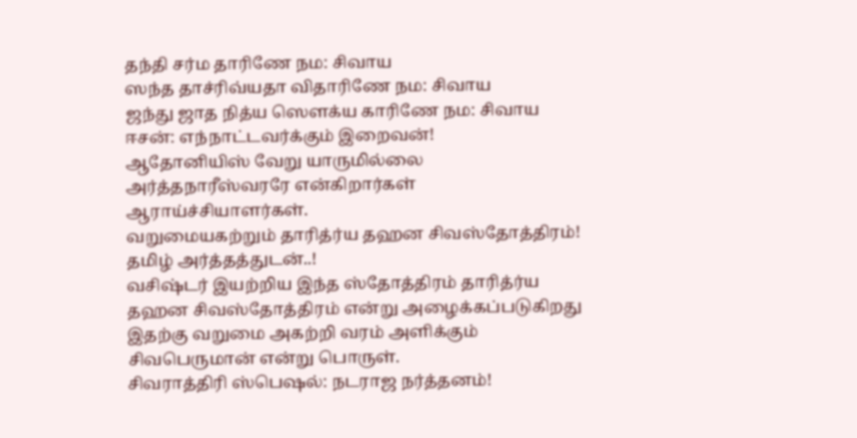தந்தி சர்ம தாரிணே நம: சிவாய
ஸந்த தாச்ரிவ்யதா விதாரிணே நம: சிவாய
ஜந்து ஜாத நித்ய ஸெளக்ய காரிணே நம: சிவாய
ஈசன்: எந்நாட்டவர்க்கும் இறைவன்!
ஆதோனியிஸ் வேறு யாருமில்லை அர்த்தநாரீஸ்வரரே என்கிறார்கள் ஆராய்ச்சியாளர்கள்.
வறுமையகற்றும் தாரித்ர்ய தஹன சிவஸ்தோத்திரம்! தமிழ் அர்த்தத்துடன்..!
வசிஷ்டர் இயற்றிய இந்த ஸ்தோத்திரம் தாரித்ர்ய தஹன சிவஸ்தோத்திரம் என்று அழைக்கப்படுகிறது இதற்கு வறுமை அகற்றி வரம் அளிக்கும் சிவபெருமான் என்று பொருள்.
சிவராத்திரி ஸ்பெஷல்: நடராஜ நர்த்தனம்!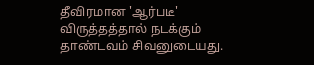தீவிரமான 'ஆர்படீ' விருத்தத்தால் நடக்கும் தாண்டவம் சிவனுடையது.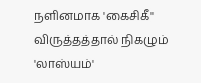நளினமாக 'கைசிகீ'' விருத்தத்தால் நிகழும் 'லாஸ்யம்'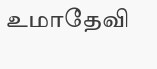உமாதேவி